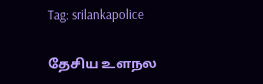Tag: srilankapolice

தேசிய உளநல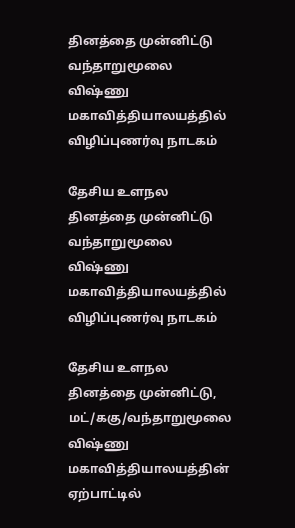தினத்தை முன்னிட்டு வந்தாறுமூலை விஷ்ணு மகாவித்தியாலயத்தில் விழிப்புணர்வு நாடகம்

தேசிய உளநல தினத்தை முன்னிட்டு வந்தாறுமூலை விஷ்ணு மகாவித்தியாலயத்தில் விழிப்புணர்வு நாடகம்

தேசிய உளநல தினத்தை முன்னிட்டு, மட்/ககு/வந்தாறுமூலை விஷ்ணு மகாவித்தியாலயத்தின் ஏற்பாட்டில்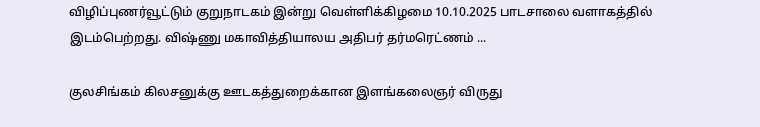விழிப்புணர்வூட்டும் குறுநாடகம் இன்று வெள்ளிக்கிழமை 10.10.2025 பாடசாலை வளாகத்தில் இடம்பெற்றது. விஷ்ணு மகாவித்தியாலய அதிபர் தர்மரெட்ணம் ...

குலசிங்கம் கிலசனுக்கு ஊடகத்துறைக்கான இளங்கலைஞர் விருது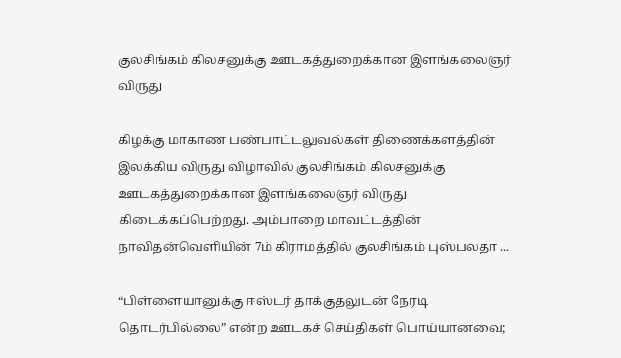குலசிங்கம் கிலசனுக்கு ஊடகத்துறைக்கான இளங்கலைஞர் விருது

கிழக்கு மாகாண பண்பாட்டலுவல்கள் திணைக்களத்தின் இலக்கிய விருது விழாவில் குலசிங்கம் கிலசனுக்கு ஊடகத்துறைக்கான இளங்கலைஞர் விருது கிடைக்கப்பெற்றது. அம்பாறை மாவட்டத்தின் நாவிதன்வெளியின் 7ம் கிராமத்தில் குலசிங்கம் புஸ்பலதா ...

“பிள்ளையானுக்கு ஈஸ்டர் தாக்குதலுடன் நேரடி தொடர்பில்லை” என்ற ஊடகச் செய்திகள் பொய்யானவை;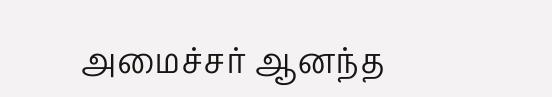அமைச்சர் ஆனந்த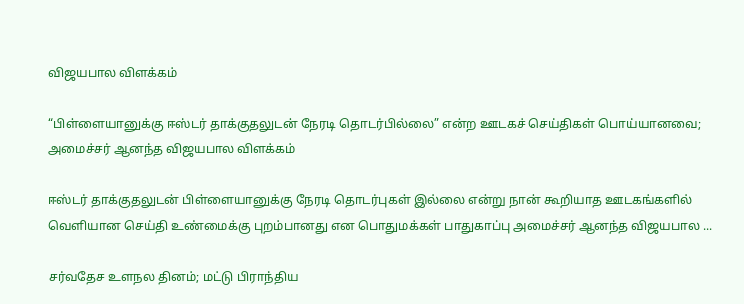விஜயபால விளக்கம்

“பிள்ளையானுக்கு ஈஸ்டர் தாக்குதலுடன் நேரடி தொடர்பில்லை” என்ற ஊடகச் செய்திகள் பொய்யானவை; அமைச்சர் ஆனந்த விஜயபால விளக்கம்

ஈஸ்டர் தாக்குதலுடன் பிள்ளையானுக்கு நேரடி தொடர்புகள் இல்லை என்று நான் கூறியாத ஊடகங்களில் வெளியான செய்தி உண்மைக்கு புறம்பானது என பொதுமக்கள் பாதுகாப்பு அமைச்சர் ஆனந்த விஜயபால ...

சர்வதேச உளநல தினம்; மட்டு பிராந்திய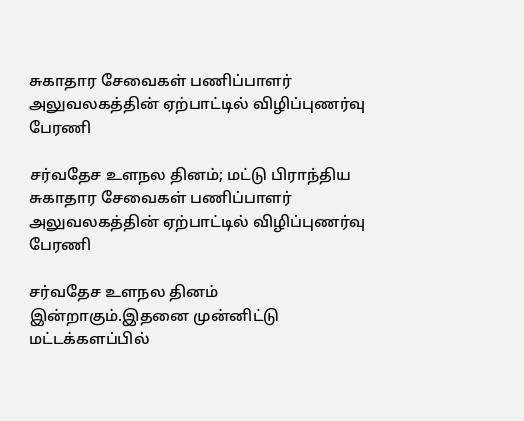சுகாதார சேவைகள் பணிப்பாளர் அலுவலகத்தின் ஏற்பாட்டில் விழிப்புணர்வு பேரணி

சர்வதேச உளநல தினம்; மட்டு பிராந்திய சுகாதார சேவைகள் பணிப்பாளர் அலுவலகத்தின் ஏற்பாட்டில் விழிப்புணர்வு பேரணி

சர்வதேச உளநல தினம் இன்றாகும்.இதனை முன்னிட்டு மட்டக்களப்பில்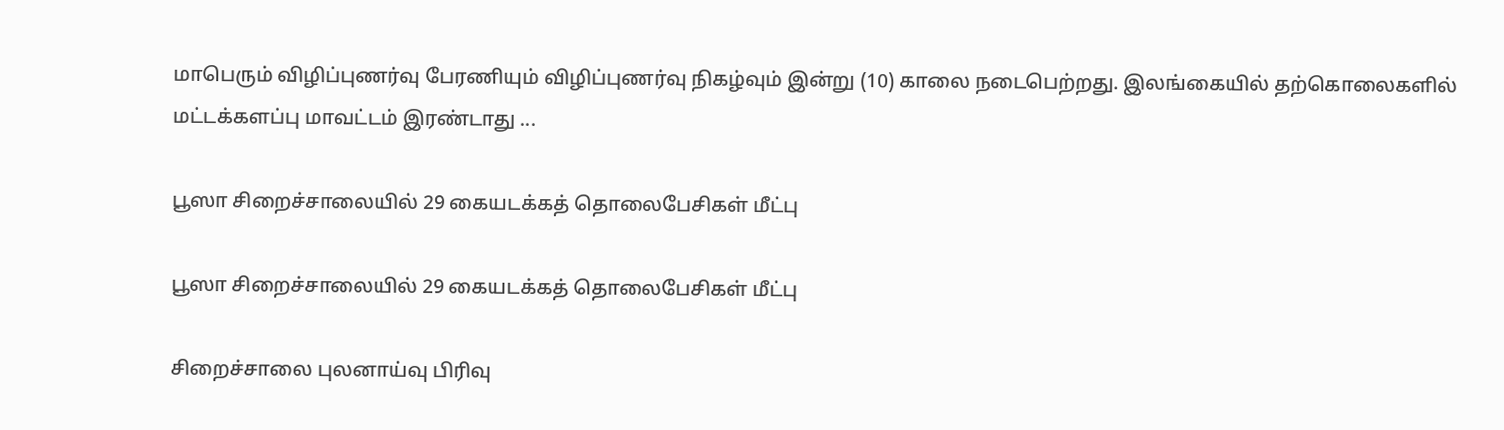மாபெரும் விழிப்புணர்வு பேரணியும் விழிப்புணர்வு நிகழ்வும் இன்று (10) காலை நடைபெற்றது. இலங்கையில் தற்கொலைகளில் மட்டக்களப்பு மாவட்டம் இரண்டாது ...

பூஸா சிறைச்சாலையில் 29 கையடக்கத் தொலைபேசிகள் மீட்பு

பூஸா சிறைச்சாலையில் 29 கையடக்கத் தொலைபேசிகள் மீட்பு

சிறைச்சாலை புலனாய்வு பிரிவு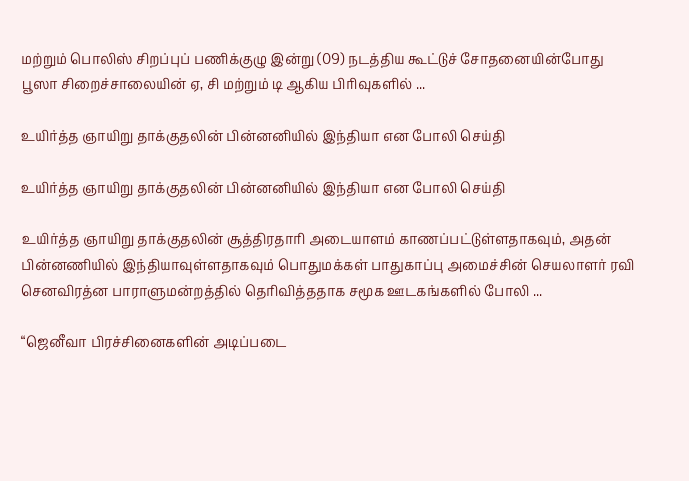மற்றும் பொலிஸ் சிறப்புப் பணிக்குழு இன்று (09) நடத்திய கூட்டுச் சோதனையின்போது பூஸா சிறைச்சாலையின் ஏ, சி மற்றும் டி ஆகிய பிரிவுகளில் ...

உயிர்த்த ஞாயிறு தாக்குதலின் பின்னனியில் இந்தியா என போலி செய்தி

உயிர்த்த ஞாயிறு தாக்குதலின் பின்னனியில் இந்தியா என போலி செய்தி

உயிர்த்த ஞாயிறு தாக்குதலின் சூத்திரதாரி அடையாளம் காணப்பட்டுள்ளதாகவும், அதன் பின்னணியில் இந்தியாவுள்ளதாகவும் பொதுமக்கள் பாதுகாப்பு அமைச்சின் செயலாளர் ரவி செனவிரத்ன பாராளுமன்றத்தில் தெரிவித்ததாக சமூக ஊடகங்களில் போலி ...

“ஜெனீவா பிரச்சினைகளின் அடிப்படை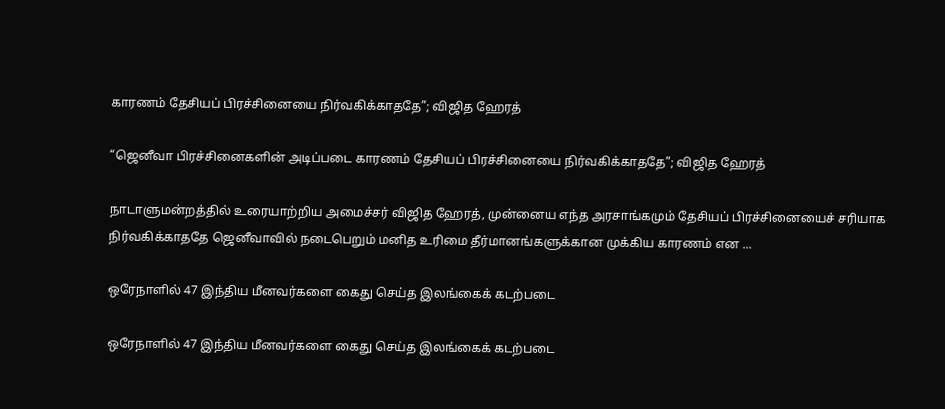காரணம் தேசியப் பிரச்சினையை நிர்வகிக்காததே”; விஜித ஹேரத்

“ஜெனீவா பிரச்சினைகளின் அடிப்படை காரணம் தேசியப் பிரச்சினையை நிர்வகிக்காததே”; விஜித ஹேரத்

நாடாளுமன்றத்தில் உரையாற்றிய அமைச்சர் விஜித ஹேரத், முன்னைய எந்த அரசாங்கமும் தேசியப் பிரச்சினையைச் சரியாக நிர்வகிக்காததே ஜெனீவாவில் நடைபெறும் மனித உரிமை தீர்மானங்களுக்கான முக்கிய காரணம் என ...

ஒரேநாளில் 47 இந்திய மீனவர்களை கைது செய்த இலங்கைக் கடற்படை

ஒரேநாளில் 47 இந்திய மீனவர்களை கைது செய்த இலங்கைக் கடற்படை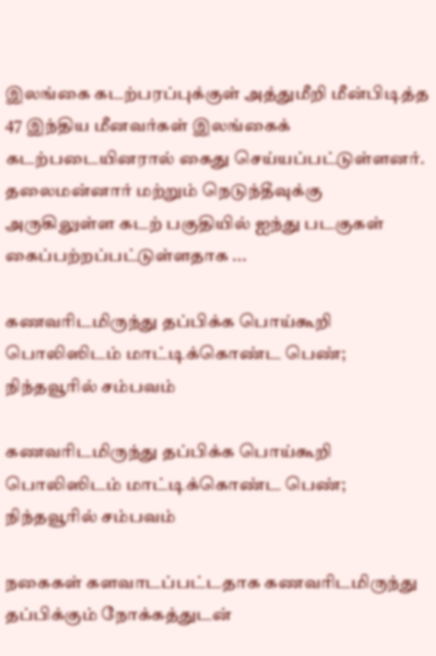இலங்கை கடற்பரப்புக்குள் அத்துமீறி மீன்பிடித்த 47 இந்திய மீனவர்கள் இலங்கைக் கடற்படையினரால் கைது செய்யப்பட்டுள்ளனர். தலைமன்னார் மற்றும் நெடுந்தீவுக்கு அருகிலுள்ள கடற் பகுதியில் ஐந்து படகுகள் கைப்பற்றப்பட்டுள்ளதாக ...

கணவரிடமிருந்து தப்பிக்க பொய்கூறி பொலிஸிடம் மாட்டிக்கொண்ட பெண்; நிந்தவூரில் சம்பவம்

கணவரிடமிருந்து தப்பிக்க பொய்கூறி பொலிஸிடம் மாட்டிக்கொண்ட பெண்; நிந்தவூரில் சம்பவம்

நகைகள் களவாடப்பட்டதாக கணவரிடமிருந்து தப்பிக்கும் நோக்கத்துடன்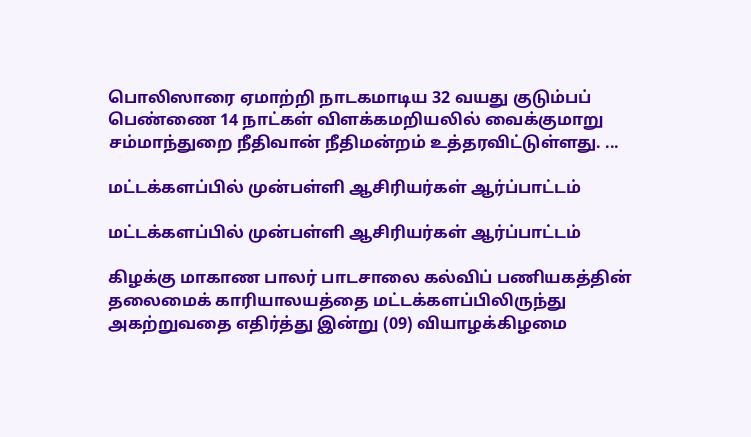பொலிஸாரை ஏமாற்றி நாடகமாடிய 32 வயது குடும்பப் பெண்ணை 14 நாட்கள் விளக்கமறியலில் வைக்குமாறு சம்மாந்துறை நீதிவான் நீதிமன்றம் உத்தரவிட்டுள்ளது. ...

மட்டக்களப்பில் முன்பள்ளி ஆசிரியர்கள் ஆர்ப்பாட்டம்

மட்டக்களப்பில் முன்பள்ளி ஆசிரியர்கள் ஆர்ப்பாட்டம்

கிழக்கு மாகாண பாலர் பாடசாலை கல்விப் பணியகத்தின் தலைமைக் காரியாலயத்தை மட்டக்களப்பிலிருந்து அகற்றுவதை எதிர்த்து இன்று (09) வியாழக்கிழமை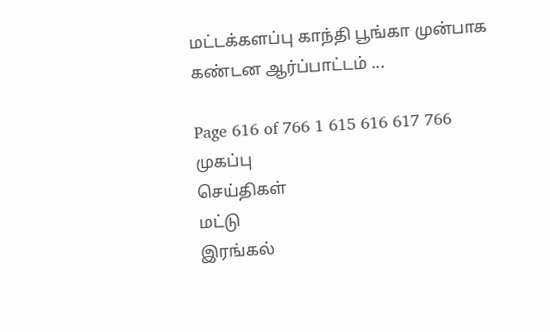மட்டக்களப்பு காந்தி பூங்கா முன்பாக கண்டன ஆர்ப்பாட்டம் ...

Page 616 of 766 1 615 616 617 766
முகப்பு
செய்திகள்
மட்டு
இரங்கல்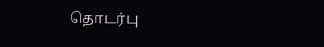தொடர்பு